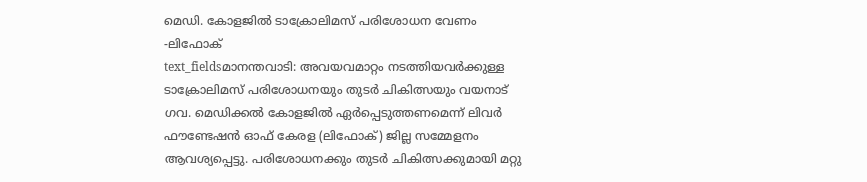മെഡി. കോളജിൽ ടാക്രോലിമസ് പരിശോധന വേണം -ലിഫോക്
text_fieldsമാനന്തവാടി: അവയവമാറ്റം നടത്തിയവർക്കുള്ള ടാക്രോലിമസ് പരിശോധനയും തുടർ ചികിത്സയും വയനാട് ഗവ. മെഡിക്കൽ കോളജിൽ ഏർപ്പെടുത്തണമെന്ന് ലിവർ ഫൗണ്ടേഷൻ ഓഫ് കേരള (ലിഫോക്) ജില്ല സമ്മേളനം ആവശ്യപ്പെട്ടു. പരിശോധനക്കും തുടർ ചികിത്സക്കുമായി മറ്റു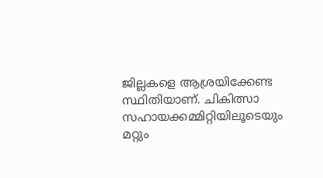ജില്ലകളെ ആശ്രയിക്കേണ്ട സ്ഥിതിയാണ്. ചികിത്സാ സഹായക്കമ്മിറ്റിയിലൂടെയും മറ്റും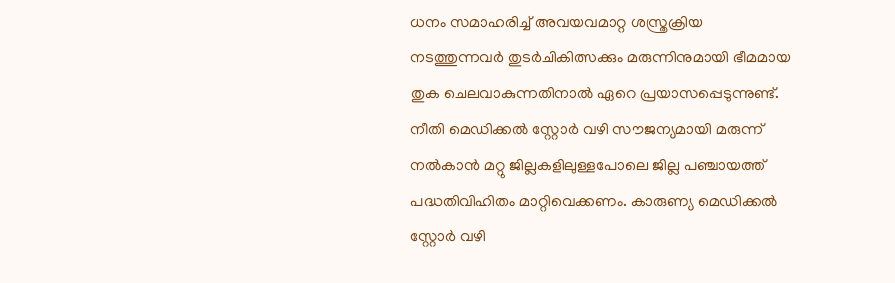ധനം സമാഹരിച്ച് അവയവമാറ്റ ശസ്ത്രക്രിയ നടത്തുന്നവർ തുടർചികിത്സക്കും മരുന്നിനുമായി ഭീമമായ തുക ചെലവാകുന്നതിനാൽ ഏറെ പ്രയാസപ്പെടുന്നുണ്ട്. നീതി മെഡിക്കൽ സ്റ്റോർ വഴി സൗജന്യമായി മരുന്ന് നൽകാൻ മറ്റു ജില്ലകളിലുള്ളപോലെ ജില്ല പഞ്ചായത്ത് പദ്ധതിവിഹിതം മാറ്റിവെക്കണം. കാരുണ്യ മെഡിക്കൽ സ്റ്റോർ വഴി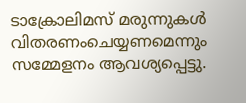ടാക്രോലിമസ് മരുന്നുകൾ വിതരണംചെയ്യണമെന്നും സമ്മേളനം ആവശ്യപ്പെട്ടു.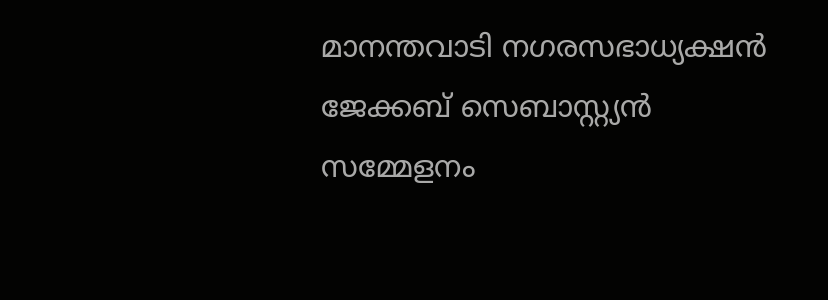മാനന്തവാടി നഗരസഭാധ്യക്ഷൻ ജേക്കബ് സെബാസ്റ്റ്യൻ സമ്മേളനം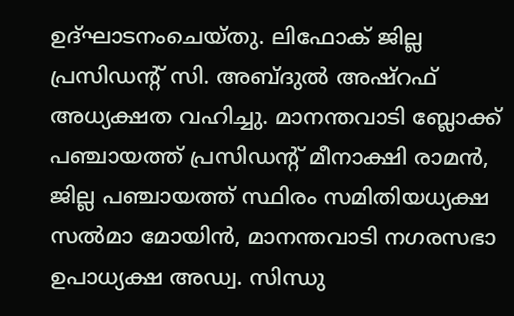ഉദ്ഘാടനംചെയ്തു. ലിഫോക് ജില്ല പ്രസിഡന്റ് സി. അബ്ദുൽ അഷ്റഫ് അധ്യക്ഷത വഹിച്ചു. മാനന്തവാടി ബ്ലോക്ക് പഞ്ചായത്ത് പ്രസിഡന്റ് മീനാക്ഷി രാമൻ, ജില്ല പഞ്ചായത്ത് സ്ഥിരം സമിതിയധ്യക്ഷ സൽമാ മോയിൻ, മാനന്തവാടി നഗരസഭാ ഉപാധ്യക്ഷ അഡ്വ. സിന്ധു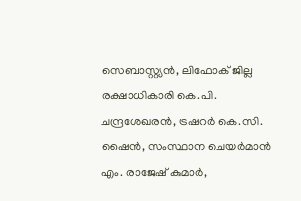സെബാസ്റ്റ്യൻ, ലിഫോക് ജില്ല രക്ഷാധികാരി കെ.പി. ചന്ദ്രശേഖരൻ, ട്രഷറർ കെ.സി. ഷൈൻ, സംസ്ഥാന ചെയർമാൻ എം. രാജേഷ് കുമാർ,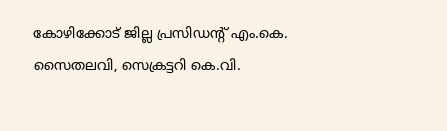കോഴിക്കോട് ജില്ല പ്രസിഡന്റ് എം.കെ. സൈതലവി, സെക്രട്ടറി കെ.വി.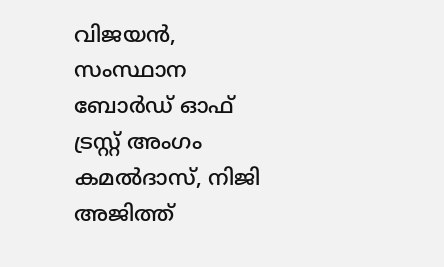വിജയൻ, സംസ്ഥാന ബോർഡ് ഓഫ് ട്രസ്റ്റ് അംഗം കമൽദാസ്, നിജി അജിത്ത്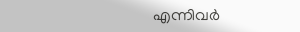എന്നിവർ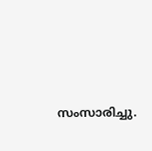സംസാരിച്ചു.